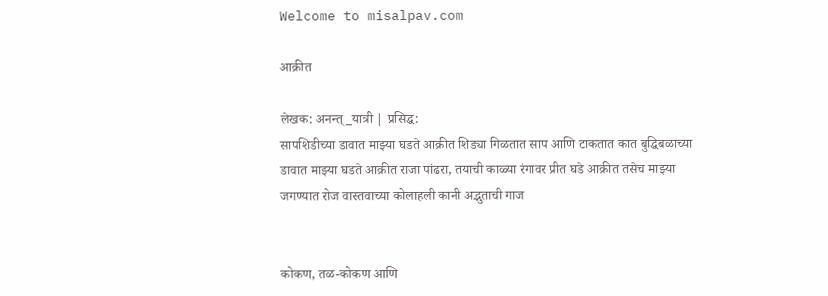Welcome to misalpav.com

आक्रीत

लेखक: अनन्त्_यात्री | प्रसिद्ध:
सापशिडीच्या डावात माझ्या घडते आक्रीत शिड्या गिळतात साप आणि टाकतात कात बुद्धिबळाच्या डावात माझ्या घडते आक्रीत राजा पांढरा, तयाची काळ्या रंगावर प्रीत घडे आक्रीत तसेच माझ्या जगण्यात रोज वास्तवाच्या कोलाहली कानी अद्भुताची गाज


कोकण, तळ-कोकण आणि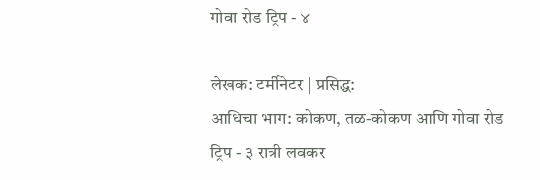गोवा रोड ट्रिप - ४

लेखक: टर्मीनेटर | प्रसिद्ध:
आधिचा भाग: कोकण, तळ-कोकण आणि गोवा रोड ट्रिप - ३ रात्री लवकर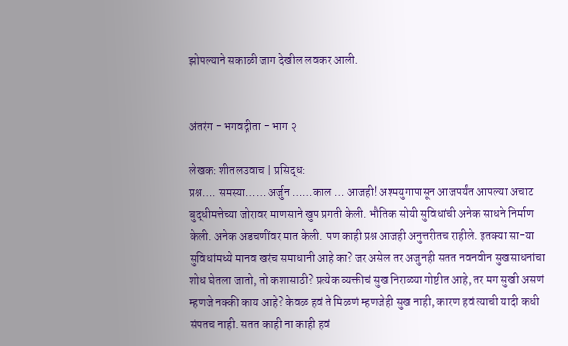झोपल्याने सकाळी जाग देखील लवकर आली.


अंतरंग - भगवद्गीता - भाग २

लेखक: शीतलउवाच | प्रसिद्ध:
प्रश्न…. समस्या…… अर्जुन ……काल … आजही! अश्मयुगापासून आजपर्यंत आपल्या अचाट बुद्धीमत्तेच्या जोरावर माणसाने खुप प्रगती केली. भौतिक सोयी सुविधांची अनेक साधने निर्माण केली. अनेक अडचणींवर मात केली. पण काही प्रश्न आजही अनुत्तरीतच राहीले. इतक्या सा-या सुविधांमध्ये मानव खरंच समाधानी आहे का? जर असेल तर अजुनही सतत नवनवीन सुखसाधनांचा शोध घेतला जातो, तो कशासाठी? प्रत्येक व्यक्तीचं सुख निराळ्या गोष्टीत आहे, तर मग सुखी असणं म्हणजे नक्की काय आहे? केवळ हवं ते मिळणं म्हणजेही सुख नाही, कारण हवं त्याची यादी कधी संपतच नाही. सतत काही ना काही हवं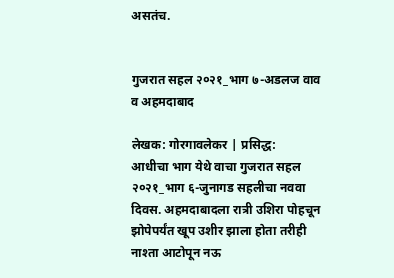असतंच.


गुजरात सहल २०२१_भाग ७-अडलज वाव व अहमदाबाद

लेखक: गोरगावलेकर | प्रसिद्ध:
आधीचा भाग येथे वाचा गुजरात सहल २०२१_भाग ६-जुनागड सहलीचा नववा दिवस. अहमदाबादला रात्री उशिरा पोहचून झोपेपर्यंत खूप उशीर झाला होता तरीही नाश्ता आटोपून नऊ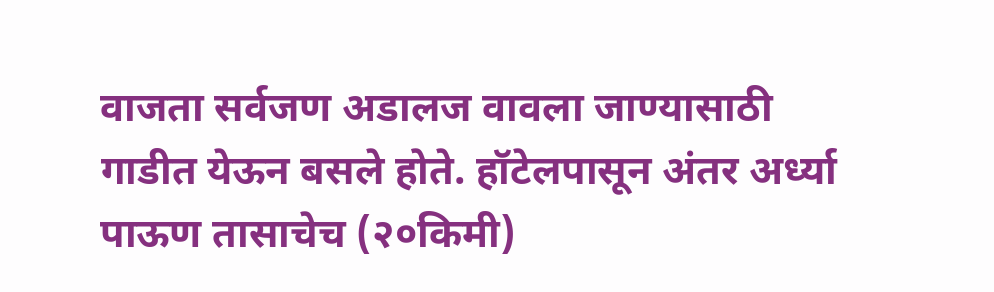वाजता सर्वजण अडालज वावला जाण्यासाठी गाडीत येऊन बसले होते. हॉटेलपासून अंतर अर्ध्या पाऊण तासाचेच (२०किमी)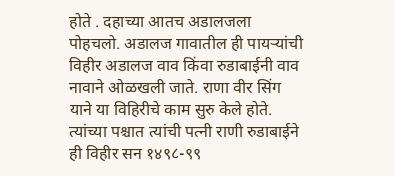होते . दहाच्या आतच अडालजला पोहचलो. अडालज गावातील ही पायऱ्यांची विहीर अडालज वाव किंवा रुडाबाईनी वाव नावाने ओळखली जाते. राणा वीर सिंग याने या विहिरीचे काम सुरु केले होते. त्यांच्या पश्चात त्यांची पत्नी राणी रुडाबाईने ही विहीर सन १४९८-९९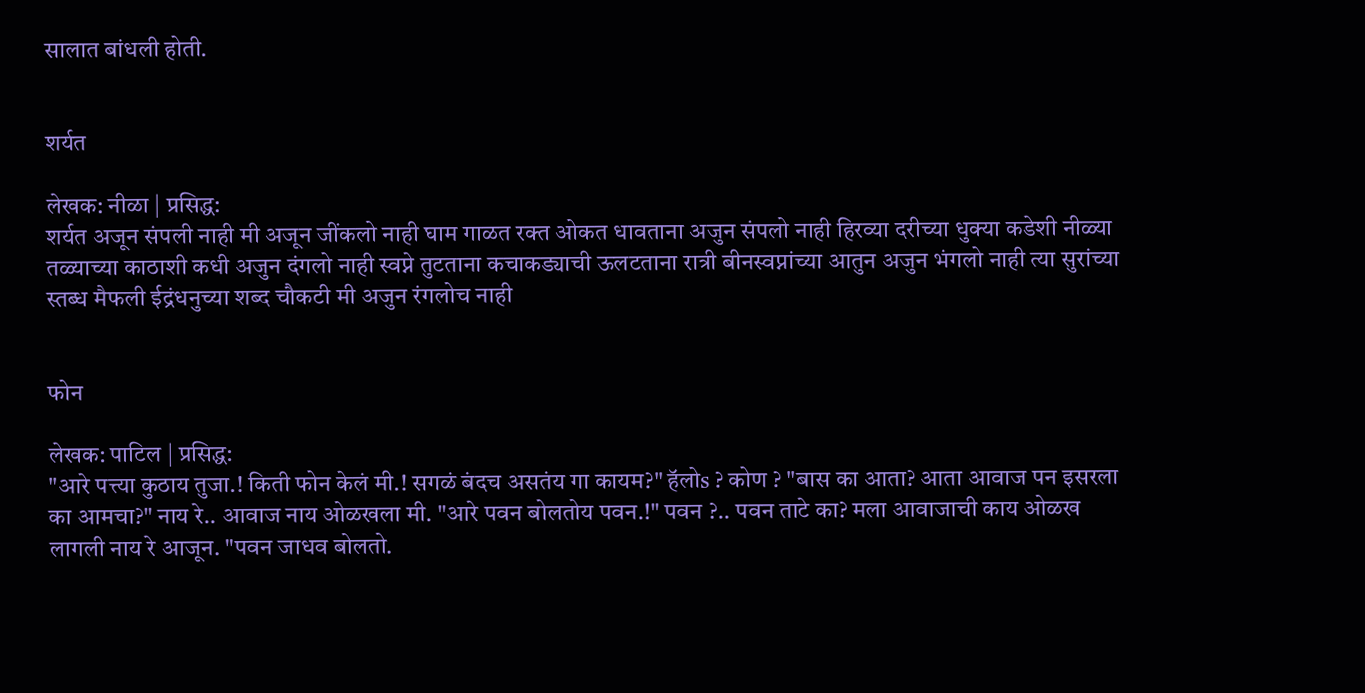सालात बांधली होती.


शर्यत

लेखक: नीळा | प्रसिद्ध:
शर्यत अजून संपली नाही मी अजून जींकलो नाही घाम गाळत रक्त ओकत धावताना अजुन संपलो नाही हिरव्या दरीच्या धुक्या कडेशी नीळ्या तळ्याच्या काठाशी कधी अजुन दंगलो नाही स्वप्ने तुटताना कचाकड्याची ऊलटताना रात्री बीनस्वप्नांच्या आतुन अजुन भंगलो नाही त्या सुरांच्या स्तब्ध मैफली ईद्रंधनुच्या शब्द चौकटी मी अजुन रंगलोच नाही


फोन

लेखक: पाटिल | प्रसिद्ध:
"आरे पत्त्या कुठाय तुजा‌.! किती फोन केलं मी.! सगळं बंदच असतंय गा कायम?" हॅलोs ? कोण ? "बास का आता? आता आवाज पन इसरला का आमचा?" नाय रे.. आवाज नाय ओळखला मी. "आरे पवन बोलतोय पवन.!" पवन ?.. पवन ताटे का? मला आवाजाची काय ओळख लागली नाय रे आजून. "पवन जाधव बोलतो.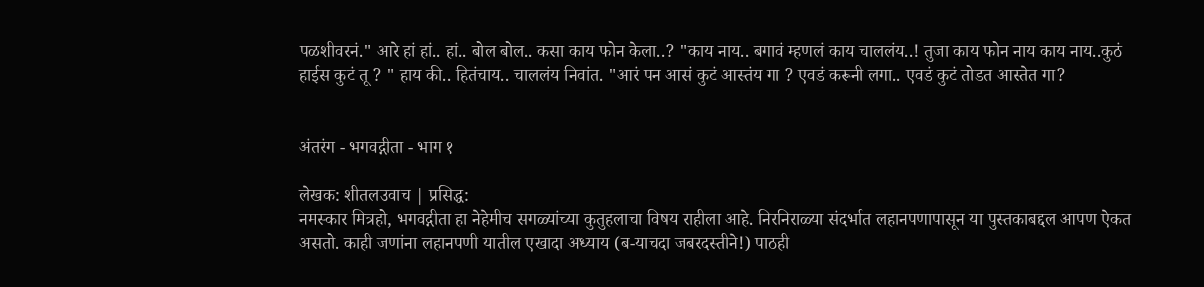पळशीवरनं." आरे हां हां.. हां.. बोल बोल.. कसा काय फोन केला..? "काय नाय.. बगावं म्हणलं काय चाललंय..! तुजा काय फोन नाय काय नाय..कुठं हाईस कुटं तू ? " हाय की.. हितंचाय.. चाललंय निवांत. "आरं पन आसं कुटं आस्तंय गा ? एवडं करूनी लगा.. एवडं कुटं तोडत आस्तेत गा?


अंतरंग - भगवद्गीता - भाग १

लेखक: शीतलउवाच | प्रसिद्ध:
नमस्कार मित्रहो, भगवद्गीता हा नेहेमीच सगळ्यांच्या कुतुहलाचा विषय राहीला आहे. निरनिराळ्या संदर्भात लहानपणापासून या पुस्तकाबद्दल आपण ऐकत असतो. काही जणांना लहानपणी यातील एखादा अध्याय (ब-याचदा जबरदस्तीने!) पाठही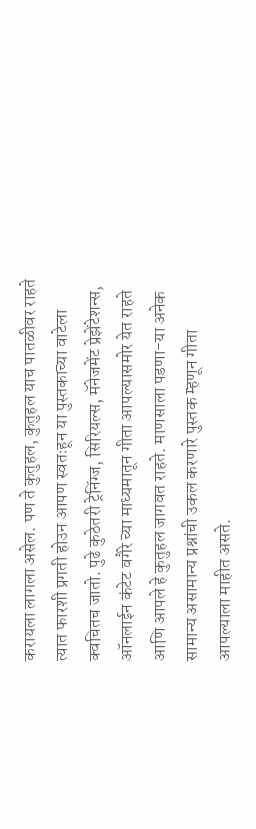करायला लागला असेल. पण ते कुतुहल, कुतुहल याच पातळीवर राहते त्यात फारशी प्रगती होउन आपण स्वतःहून या पुस्तकाच्या वाटेला क्वचितच जातो. पुढे कुठेतरी ट्रेनिंग्ज, सिरियल्स, मॅनेजमेंट प्रेझेंटेशन्स, ऑनलाईन कंटेट वगैरे च्या माध्यमातून गीता आपल्यासमोर येत राहते आणि आपले हे कुतुहल जागवत राहते. माणसाला पडणा-या अनेक सामान्य असामान्य प्रश्नांची उकल करणारे पुस्तक म्हणून गीता आपल्याला माहीत असते.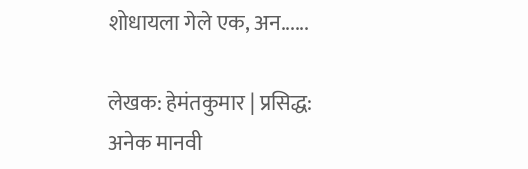शोधायला गेले एक, अन......

लेखक: हेमंतकुमार | प्रसिद्ध:
अनेक मानवी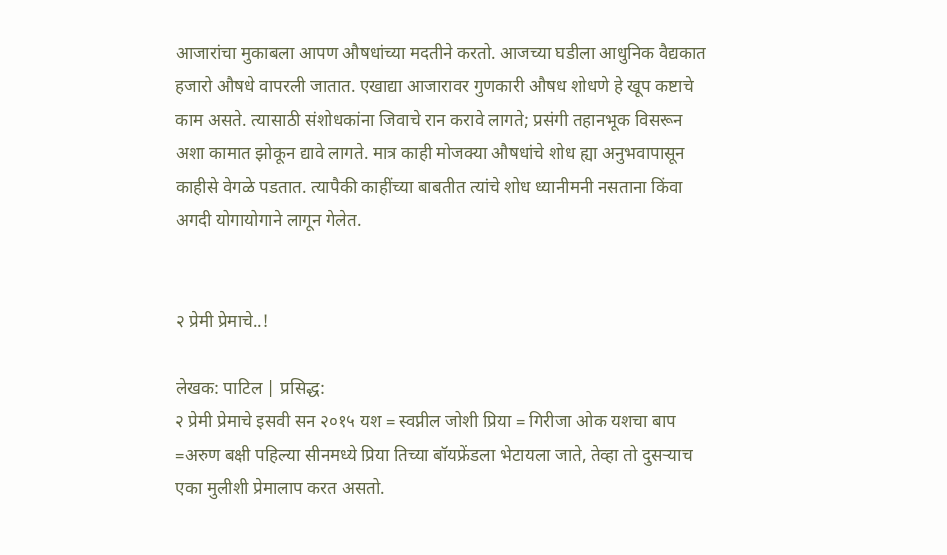आजारांचा मुकाबला आपण औषधांच्या मदतीने करतो. आजच्या घडीला आधुनिक वैद्यकात हजारो औषधे वापरली जातात. एखाद्या आजारावर गुणकारी औषध शोधणे हे खूप कष्टाचे काम असते. त्यासाठी संशोधकांना जिवाचे रान करावे लागते; प्रसंगी तहानभूक विसरून अशा कामात झोकून द्यावे लागते. मात्र काही मोजक्या औषधांचे शोध ह्या अनुभवापासून काहीसे वेगळे पडतात. त्यापैकी काहींच्या बाबतीत त्यांचे शोध ध्यानीमनी नसताना किंवा अगदी योगायोगाने लागून गेलेत.


२ प्रेमी प्रेमाचे..!

लेखक: पाटिल | प्रसिद्ध:
२ प्रेमी प्रेमाचे इसवी सन २०१५ यश = स्वप्नील जोशी प्रिया = गिरीजा ओक यशचा बाप =अरुण बक्षी पहिल्या सीनमध्ये प्रिया तिच्या बॉयफ्रेंडला भेटायला जाते, तेव्हा तो दुसऱ्याच एका मुलीशी प्रेमालाप करत असतो.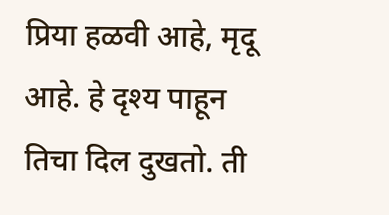प्रिया हळवी आहे, मृदू आहे. हे दृश्य पाहून तिचा दिल दुखतो. ती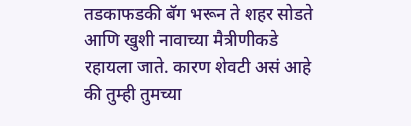तडकाफडकी बॅग भरून ते शहर सोडते आणि खुशी नावाच्या मैत्रीणीकडे रहायला जाते. कारण शेवटी असं आहे की तुम्ही तुमच्या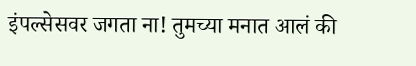इंपल्सेसवर जगता ना! तुमच्या मनात आलं की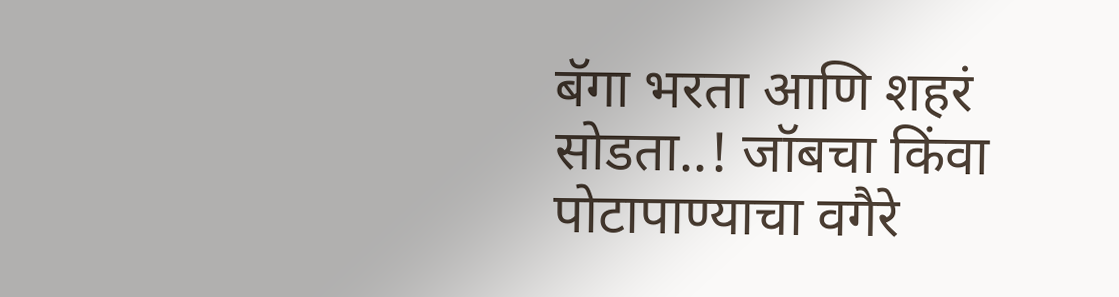बॅगा भरता आणि शहरं सोडता..! जॉबचा किंवा पोटापाण्याचा वगैरे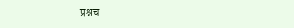प्रश्नच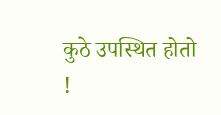कुठे उपस्थित होतो !